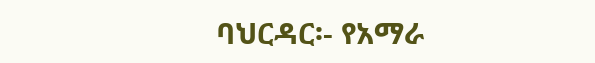ባህርዳር፡- የአማራ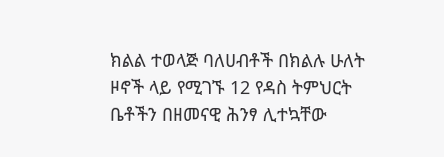ክልል ተወላጅ ባለሀብቶች በክልሉ ሁለት ዞኖች ላይ የሚገኙ 12 የዳስ ትምህርት ቤቶችን በዘመናዊ ሕንፃ ሊተኳቸው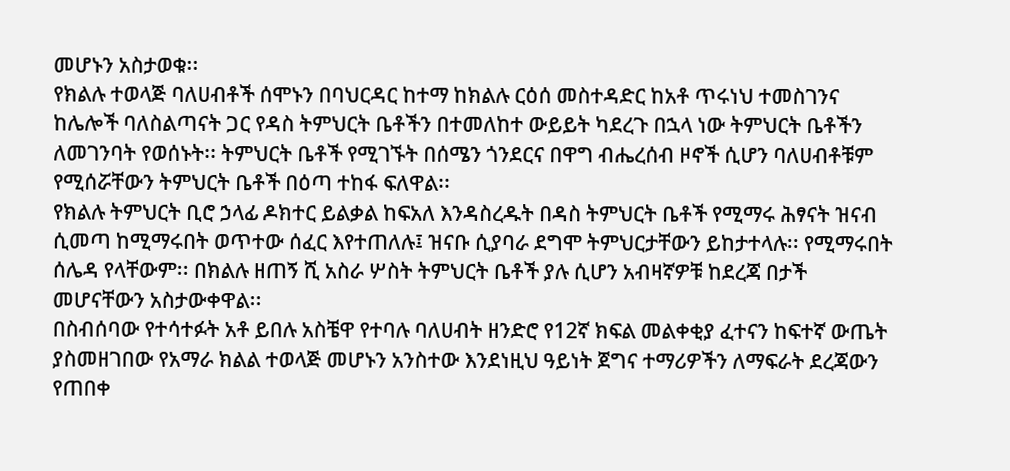መሆኑን አስታወቁ፡፡
የክልሉ ተወላጅ ባለሀብቶች ሰሞኑን በባህርዳር ከተማ ከክልሉ ርዕሰ መስተዳድር ከአቶ ጥሩነህ ተመስገንና ከሌሎች ባለስልጣናት ጋር የዳስ ትምህርት ቤቶችን በተመለከተ ውይይት ካደረጉ በኋላ ነው ትምህርት ቤቶችን ለመገንባት የወሰኑት፡፡ ትምህርት ቤቶች የሚገኙት በሰሜን ጎንደርና በዋግ ብሔረሰብ ዞኖች ሲሆን ባለሀብቶቹም የሚሰሯቸውን ትምህርት ቤቶች በዕጣ ተከፋ ፍለዋል፡፡
የክልሉ ትምህርት ቢሮ ኃላፊ ዶክተር ይልቃል ከፍአለ እንዳስረዱት በዳስ ትምህርት ቤቶች የሚማሩ ሕፃናት ዝናብ ሲመጣ ከሚማሩበት ወጥተው ሰፈር እየተጠለሉ፤ ዝናቡ ሲያባራ ደግሞ ትምህርታቸውን ይከታተላሉ፡፡ የሚማሩበት ሰሌዳ የላቸውም፡፡ በክልሉ ዘጠኝ ሺ አስራ ሦስት ትምህርት ቤቶች ያሉ ሲሆን አብዛኛዎቹ ከደረጃ በታች መሆናቸውን አስታውቀዋል፡፡
በስብሰባው የተሳተፉት አቶ ይበሉ አስቼዋ የተባሉ ባለሀብት ዘንድሮ የ12ኛ ክፍል መልቀቂያ ፈተናን ከፍተኛ ውጤት ያስመዘገበው የአማራ ክልል ተወላጅ መሆኑን አንስተው እንደነዚህ ዓይነት ጀግና ተማሪዎችን ለማፍራት ደረጃውን የጠበቀ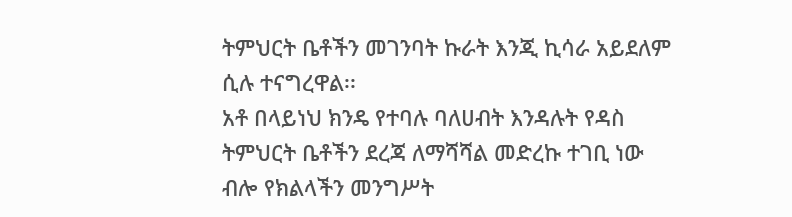ትምህርት ቤቶችን መገንባት ኩራት እንጂ ኪሳራ አይደለም ሲሉ ተናግረዋል፡፡
አቶ በላይነህ ክንዴ የተባሉ ባለሀብት እንዳሉት የዳስ ትምህርት ቤቶችን ደረጃ ለማሻሻል መድረኩ ተገቢ ነው ብሎ የክልላችን መንግሥት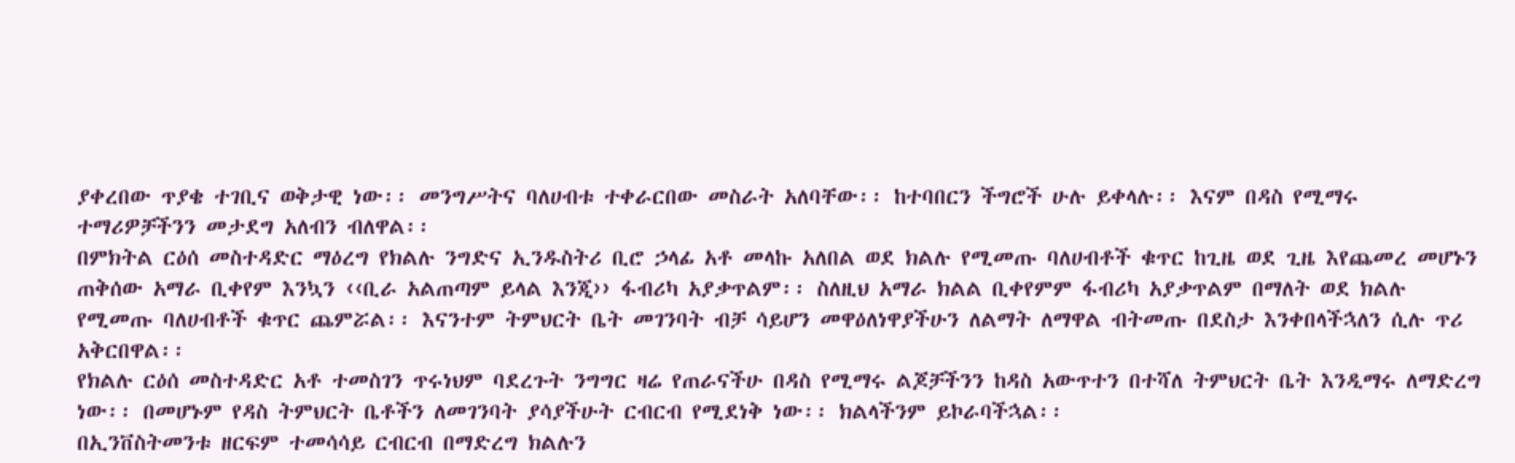ያቀረበው ጥያቄ ተገቢና ወቅታዊ ነው፡፡ መንግሥትና ባለሀብቱ ተቀራርበው መስራት አለባቸው፡፡ ከተባበርን ችግሮች ሁሉ ይቀላሉ፡፡ እናም በዳስ የሚማሩ ተማሪዎቻችንን መታደግ አለብን ብለዋል፡፡
በምክትል ርዕሰ መስተዳድር ማዕረግ የክልሉ ንግድና ኢንዱስትሪ ቢሮ ኃላፊ አቶ መላኩ አለበል ወደ ክልሉ የሚመጡ ባለሀብቶች ቁጥር ከጊዜ ወደ ጊዜ እየጨመረ መሆኑን ጠቅሰው አማራ ቢቀየም እንኳን ‹‹ቢራ አልጠጣም ይላል እንጂ›› ፋብሪካ አያቃጥልም፡፡ ስለዚህ አማራ ክልል ቢቀየምም ፋብሪካ አያቃጥልም በማለት ወደ ክልሉ የሚመጡ ባለሀብቶች ቁጥር ጨምሯል፡፡ እናንተም ትምህርት ቤት መገንባት ብቻ ሳይሆን መዋዕለነዋያችሁን ለልማት ለማዋል ብትመጡ በደስታ እንቀበላችኋለን ሲሉ ጥሪ አቅርበዋል፡፡
የክልሉ ርዕሰ መስተዳድር አቶ ተመስገን ጥሩነህም ባደረጉት ንግግር ዛሬ የጠራናችሁ በዳስ የሚማሩ ልጆቻችንን ከዳስ አውጥተን በተሻለ ትምህርት ቤት እንዲማሩ ለማድረግ ነው፡፡ በመሆኑም የዳስ ትምህርት ቤቶችን ለመገንባት ያሳያችሁት ርብርብ የሚደነቅ ነው፡፡ ክልላችንም ይኮራባችኋል፡፡
በኢንቨስትመንቱ ዘርፍም ተመሳሳይ ርብርብ በማድረግ ክልሉን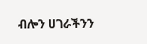ብሎን ሀገራችንን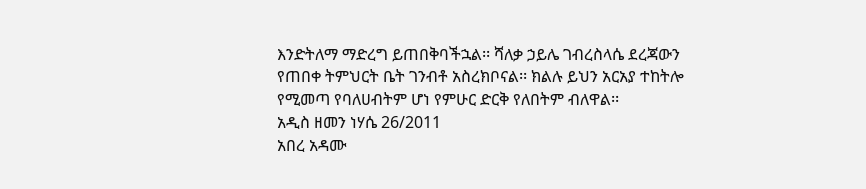እንድትለማ ማድረግ ይጠበቅባችኋል፡፡ ሻለቃ ኃይሌ ገብረስላሴ ደረጃውን የጠበቀ ትምህርት ቤት ገንብቶ አስረክቦናል፡፡ ክልሉ ይህን አርአያ ተከትሎ የሚመጣ የባለሀብትም ሆነ የምሁር ድርቅ የለበትም ብለዋል፡፡
አዲስ ዘመን ነሃሴ 26/2011
አበረ አዳሙ